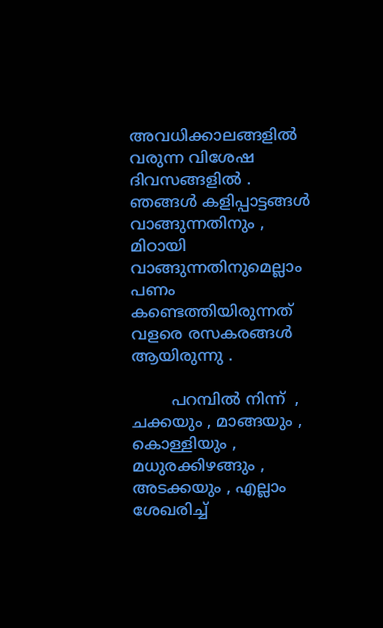അവധിക്കാലങ്ങളിൽ  വരുന്ന വിശേഷ ദിവസങ്ങളിൽ . ഞങ്ങൾ കളിപ്പാട്ടങ്ങൾ വാങ്ങുന്നതിനും , മിഠായി വാങ്ങുന്നതിനുമെല്ലാം പണം കണ്ടെത്തിയിരുന്നത് വളരെ രസകരങ്ങൾ  ആയിരുന്നു .

        പറമ്പിൽ നിന്ന്  , ചക്കയും , മാങ്ങയും , കൊള്ളിയും , മധുരക്കിഴങ്ങും , അടക്കയും , എല്ലാം ശേഖരിച്ച്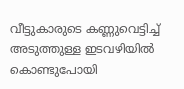വീട്ടുകാരുടെ കണ്ണുവെട്ടിച്ച്‌ അടുത്തുള്ള ഇടവഴിയിൽ കൊണ്ടുപോയി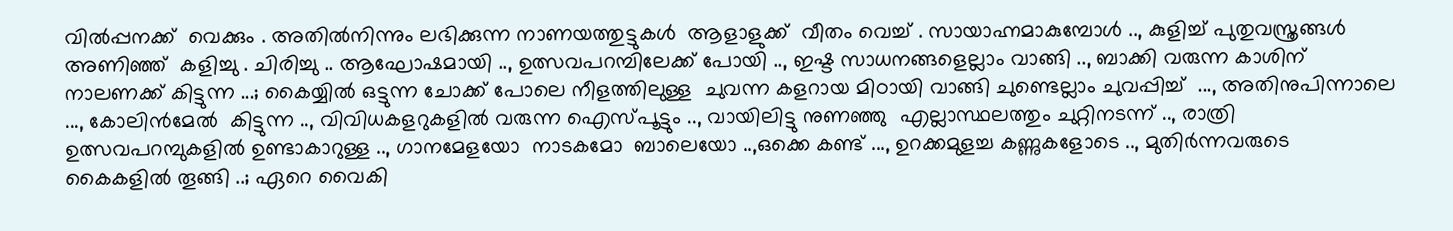വിൽപ്പനക്ക്  വെക്കും . അതിൽനിന്നും ലഭിക്കുന്ന നാണയത്തുട്ടുകൾ  ആളാളുക്ക്  വീതം വെച്ച് . സായാഹ്നമാകുമ്പോൾ .., കുളിച്ച് പുതുവസ്ത്രങ്ങൾ അണിഞ്ഞ്  കളിച്ചു . ചിരിച്ചു .. ആഘോഷമായി .., ഉത്സവപറമ്പിലേക്ക് പോയി .., ഇഷ്ട സാധനങ്ങളെല്ലാം വാങ്ങി .., ബാക്കി വരുന്ന കാശിന്  നാലണക്ക് കിട്ടുന്ന ...; കൈയ്യിൽ ഒട്ടുന്ന ചോക്ക് പോലെ നീളത്തിലുള്ള  ചുവന്ന കളറായ മിഠായി വാങ്ങി ചുണ്ടെല്ലാം ചുവപ്പിച്ച്  ..., അതിനുപിന്നാലെ ..., കോലിൻമേൽ  കിട്ടുന്ന .., വിവിധകളറുകളിൽ വരുന്ന ഐസ്പൂട്ടും .., വായിലിട്ടു നുണഞ്ഞു  എല്ലാസ്ഥലത്തും ചുറ്റിനടന്ന് .., രാത്രി ഉത്സവപറമ്പുകളിൽ ഉണ്ടാകാറുള്ള .., ഗാനമേളയോ  നാടകമോ  ബാലെയോ ..,ഒക്കെ കണ്ട് ..., ഉറക്കമുളച്ച കണ്ണുകളോടെ .., മുതിർന്നവരുടെ കൈകളിൽ തൂങ്ങി ..; ഏറെ വൈകി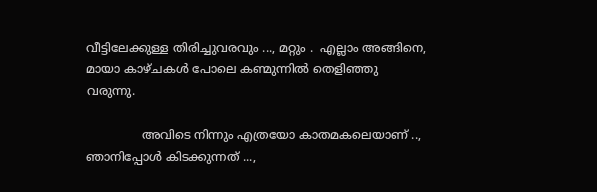വീട്ടിലേക്കുള്ള തിരിച്ചുവരവും ..., മറ്റും .  എല്ലാം അങ്ങിനെ, മായാ കാഴ്ചകൾ പോലെ കണ്മുന്നിൽ തെളിഞ്ഞു വരുന്നു.

               അവിടെ നിന്നും എത്രയോ കാതമകലെയാണ് .., ഞാനിപ്പോൾ കിടക്കുന്നത് ...,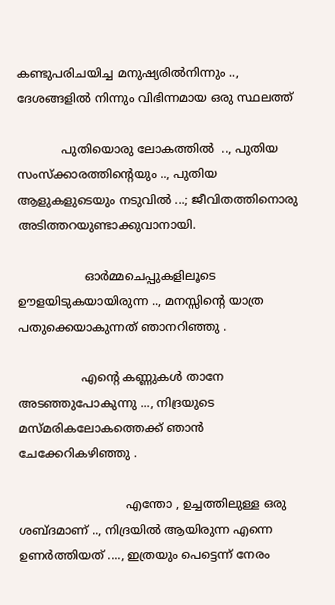കണ്ടുപരിചയിച്ച മനുഷ്യരിൽനിന്നും .., ദേശങ്ങളിൽ നിന്നും വിഭിന്നമായ ഒരു സ്ഥലത്ത്

            പുതിയൊരു ലോകത്തിൽ  .., പുതിയ സംസ്ക്കാരത്തിന്റെയും .., പുതിയ ആളുകളുടെയും നടുവിൽ ...; ജീവിതത്തിനൊരു അടിത്തറയുണ്ടാക്കുവാനായി.

                  ഓർമ്മചെപ്പുകളിലൂടെ ഊളയിടുകയായിരുന്ന .., മനസ്സിന്റെ യാത്ര പതുക്കെയാകുന്നത് ഞാനറിഞ്ഞു .

                 എന്റെ കണ്ണുകൾ താനേ അടഞ്ഞുപോകുന്നു ..., നിദ്രയുടെ മസ്മരികലോകത്തെക്ക് ഞാൻ ചേക്കേറികഴിഞ്ഞു .

                             എന്തോ , ഉച്ചത്തിലുള്ള ഒരു ശബ്ദമാണ് .., നിദ്രയിൽ ആയിരുന്ന എന്നെ ഉണർത്തിയത് ...., ഇത്രയും പെട്ടെന്ന് നേരം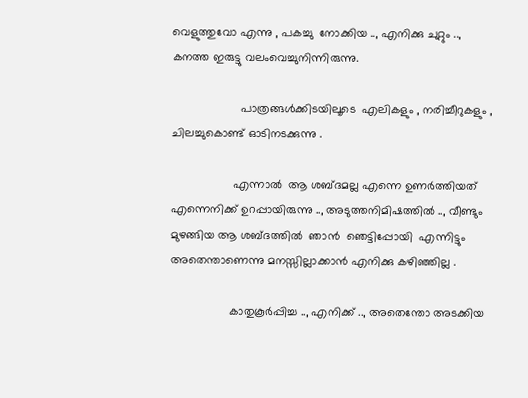വെളുത്തുവോ എന്നു , പകച്ചു  നോക്കിയ .., എനിക്കു ചുറ്റും .., കനത്ത ഇരുട്ടു വലംവെച്ചുനിന്നിരുന്നു.

                     പാത്രങ്ങൾക്കിടയിലൂടെ  എലികളും , നരിച്ചീറുകളും , ചിലച്ചുകൊണ്ട് ഓടിനടക്കുന്നു .

                   എന്നാൽ  ആ ശബ്ദമല്ല എന്നെ ഉണർത്തിയത്  എന്നെനിക്ക് ഉറപ്പായിരുന്നു .., അടുത്തനിമിഷത്തിൽ .., വീണ്ടും മുഴങ്ങിയ ആ ശബ്ദത്തിൽ  ഞാൻ  ഞെട്ടിപ്പോയി  എന്നിട്ടും അതെന്താണെന്നു മനസ്സില്ലാക്കാൻ എനിക്കു കഴിഞ്ഞില്ല .

                  കാതുകൂർപ്പിച്ച .., എനിക്ക് .., അതെന്തോ അടക്കിയ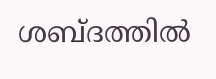ശബ്ദത്തിൽ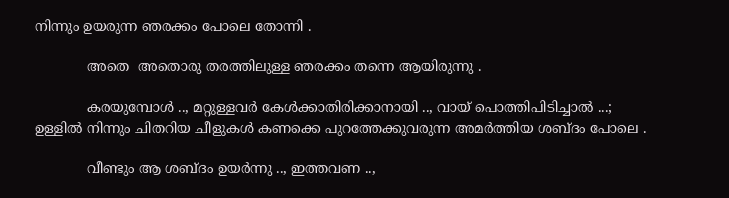നിന്നും ഉയരുന്ന ഞരക്കം പോലെ തോന്നി .

            അതെ  അതൊരു തരത്തിലുള്ള ഞരക്കം തന്നെ ആയിരുന്നു .

            കരയുമ്പോൾ .., മറ്റുള്ളവർ കേൾക്കാതിരിക്കാനായി .., വായ്‌ പൊത്തിപിടിച്ചാൽ ...; ഉള്ളിൽ നിന്നും ചിതറിയ ചീളുകൾ കണക്കെ പുറത്തേക്കുവരുന്ന അമർത്തിയ ശബ്ദം പോലെ .

            വീണ്ടും ആ ശബ്ദം ഉയർന്നു .., ഇത്തവണ ..,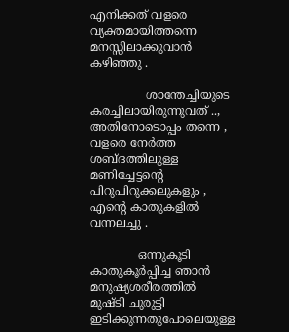എനിക്കത് വളരെ വ്യക്തമായിത്തന്നെ  മനസ്സിലാക്കുവാൻ കഴിഞ്ഞു .

               ശാന്തേച്ചിയുടെ  കരച്ചിലായിരുന്നുവത് .., അതിനോടൊപ്പം തന്നെ , വളരെ നേർത്ത ശബ്ദത്തിലുള്ള മണിച്ചേട്ടന്റെ പിറുപിറുക്കലുകളും , എന്റെ കാതുകളിൽ വന്നലച്ചു .

             ഒന്നുകൂടി കാതുകൂർപ്പിച്ച ഞാൻ  മനുഷ്യശരീരത്തിൽ  മുഷ്ടി ചുരുട്ടി ഇടിക്കുന്നതുപോലെയുള്ള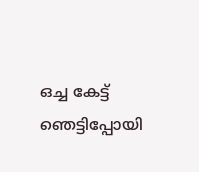ഒച്ച കേട്ട് ഞെട്ടിപ്പോയി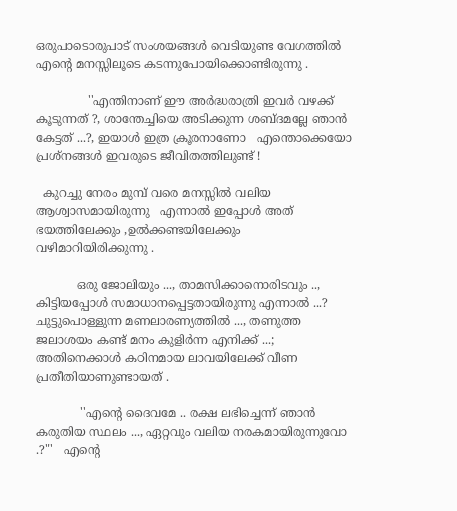ഒരുപാടൊരുപാട് സംശയങ്ങൾ വെടിയുണ്ട വേഗത്തിൽ  എന്റെ മനസ്സിലൂടെ കടന്നുപോയിക്കൊണ്ടിരുന്നു .

              ''എന്തിനാണ് ഈ അർദ്ധരാത്രി ഇവർ വഴക്ക് കൂടുന്നത് ?, ശാന്തേച്ചിയെ അടിക്കുന്ന ശബ്ദമല്ലേ ഞാൻ കേട്ടത് ...?, ഇയാൾ ഇത്ര ക്രൂരനാണോ   എന്തൊക്കെയോ പ്രശ്നങ്ങൾ ഇവരുടെ ജീവിതത്തിലുണ്ട് !

  കുറച്ചു നേരം മുമ്പ് വരെ മനസ്സിൽ വലിയ ആശ്വാസമായിരുന്നു   എന്നാൽ ഇപ്പോൾ അത് ഭയത്തിലേക്കും ,ഉൽക്കണ്ടയിലേക്കും  വഴിമാറിയിരിക്കുന്നു .

           ഒരു ജോലിയും ..., താമസിക്കാനൊരിടവും .., കിട്ടിയപ്പോൾ സമാധാനപ്പെട്ടതായിരുന്നു എന്നാൽ ...? ചുട്ടുപൊള്ളുന്ന മണലാരണ്യത്തിൽ ..., തണുത്ത ജലാശയം കണ്ട് മനം കുളിർന്ന എനിക്ക് ...; അതിനെക്കാൾ കഠിനമായ ലാവയിലേക്ക് വീണ പ്രതീതിയാണുണ്ടായത് .

            ''എന്റെ ദൈവമേ .. രക്ഷ ലഭിച്ചെന്ന് ഞാൻ കരുതിയ സ്ഥലം ..., ഏറ്റവും വലിയ നരകമായിരുന്നുവോ .?"'   എന്റെ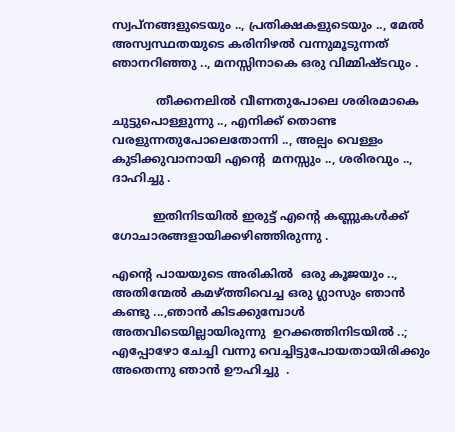സ്വപ്നങ്ങളുടെയും .., പ്രതിക്ഷകളുടെയും .., മേൽ അസ്വസ്ഥതയുടെ കരിനിഴൽ വന്നുമൂടുന്നത്  ഞാനറിഞ്ഞു .., മനസ്സിനാകെ ഒരു വിമ്മിഷ്ടവും .

            തീക്കനലിൽ വീണതുപോലെ ശരിരമാകെ ചുട്ടുപൊള്ളുന്നു .., എനിക്ക് തൊണ്ട വരളുന്നതുപോലെതോന്നി .., അല്പം വെള്ളം കുടിക്കുവാനായി എന്റെ  മനസ്സും .., ശരിരവും .., ദാഹിച്ചു .

           ഇതിനിടയിൽ ഇരുട്ട് എന്റെ കണ്ണുകൾക്ക് ഗോചാരങ്ങളായിക്കഴിഞ്ഞിരുന്നു .

എന്റെ പായയുടെ അരികിൽ  ഒരു കൂജയും .., അതിന്മേൽ കമഴ്ത്തിവെച്ച ഒരു ഗ്ലാസും ഞാൻ കണ്ടു ...,ഞാൻ കിടക്കുമ്പോൾ അതവിടെയില്ലായിരുന്നു  ഉറക്കത്തിനിടയിൽ ..; എപ്പോഴോ ചേച്ചി വന്നു വെച്ചിട്ടുപോയതായിരിക്കും  അതെന്നു ഞാൻ ഊഹിച്ചു  .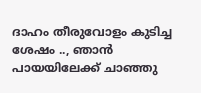ദാഹം തീരുവോളം കുടിച്ച ശേഷം .., ഞാൻ പായയിലേക്ക് ചാഞ്ഞു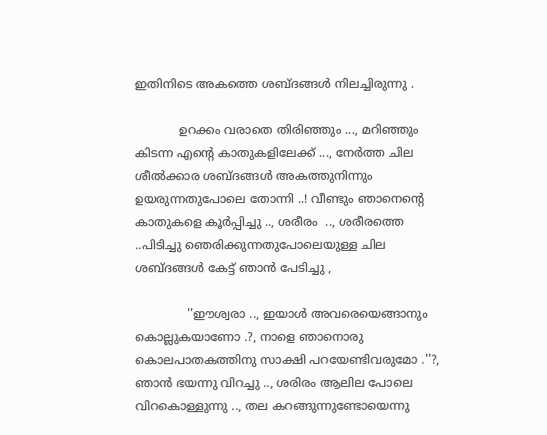ഇതിനിടെ അകത്തെ ശബ്ദങ്ങൾ നിലച്ചിരുന്നു .

            ഉറക്കം വരാതെ തിരിഞ്ഞും ..., മറിഞ്ഞും കിടന്ന എന്റെ കാതുകളിലേക്ക് ..., നേർത്ത ചില ശീൽക്കാര ശബ്ദങ്ങൾ അകത്തുനിന്നും ഉയരുന്നതുപോലെ തോന്നി ..! വീണ്ടും ഞാനെന്റെ കാതുകളെ കൂർപ്പിച്ചു .., ശരീരം  .., ശരീരത്തെ  ..പിടിച്ചു ഞെരിക്കുന്നതുപോലെയുള്ള ചില ശബ്ദങ്ങൾ കേട്ട് ഞാൻ പേടിച്ചു ,

              ''ഈശ്വരാ .., ഇയാൾ അവരെയെങ്ങാനും കൊല്ലുകയാണോ .?, നാളെ ഞാനൊരു കൊലപാതകത്തിനു സാക്ഷി പറയേണ്ടിവരുമോ .''?, ഞാൻ ഭയന്നു വിറച്ചു .., ശരിരം ആലില പോലെ വിറകൊള്ളുന്നു .., തല കറങ്ങുന്നുണ്ടോയെന്നു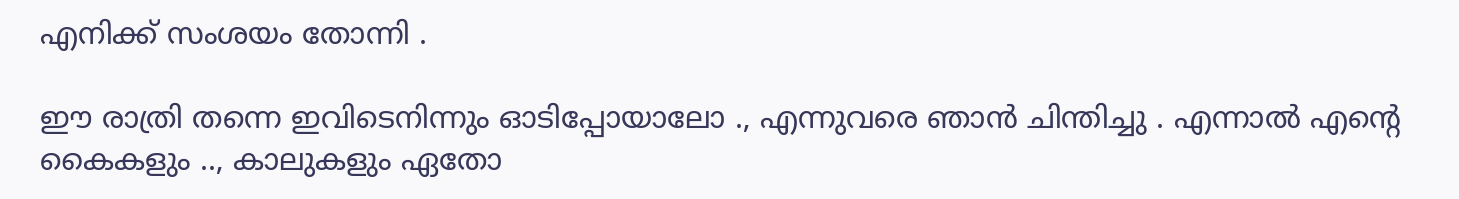എനിക്ക് സംശയം തോന്നി .

ഈ രാത്രി തന്നെ ഇവിടെനിന്നും ഓടിപ്പോയാലോ ., എന്നുവരെ ഞാൻ ചിന്തിച്ചു . എന്നാൽ എന്റെ കൈകളും .., കാലുകളും ഏതോ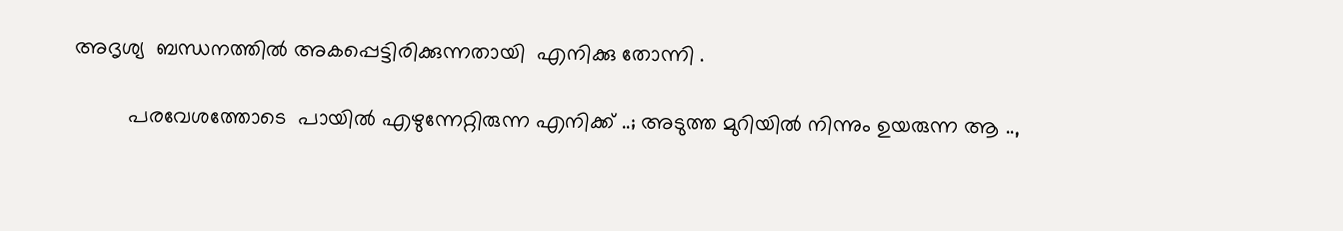അദൃശ്യ  ബന്ധനത്തിൽ അകപ്പെട്ടിരിക്കുന്നതായി  എനിക്കു തോന്നി .

         പരവേശത്തോടെ  പായിൽ എഴുന്നേറ്റിരുന്ന എനിക്ക് ..; അടുത്ത മുറിയിൽ നിന്നും ഉയരുന്ന ആ ..,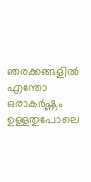ഞരക്കങ്ങളിൽ എന്തോ  ഒരാകർഷ്ണം ഉള്ളതുപോലെ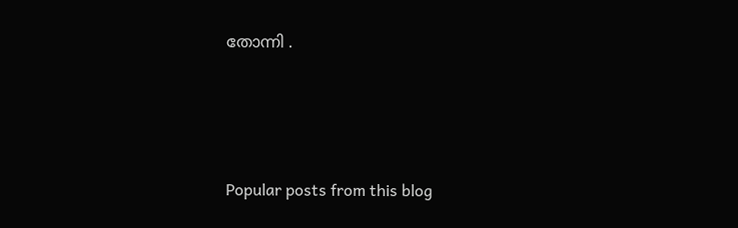തോന്നി .





Popular posts from this blog